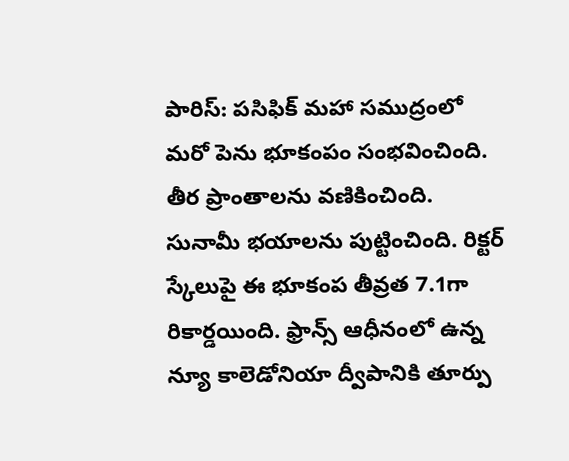పారిస్: పసిఫిక్ మహా సముద్రంలో మరో పెను భూకంపం సంభవించింది. తీర ప్రాంతాలను వణికించింది. సునామీ భయాలను పుట్టించింది. రిక్టర్ స్కేలుపై ఈ భూకంప తీవ్రత 7.1గా రికార్డయింది. ఫ్రాన్స్ ఆధీనంలో ఉన్న న్యూ కాలెడోనియా ద్వీపానికి తూర్పు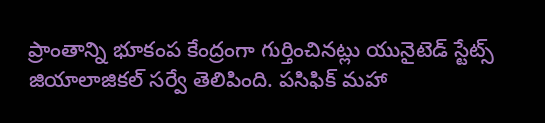ప్రాంతాన్ని భూకంప కేంద్రంగా గుర్తించినట్లు యునైటెడ్ స్టేట్స్ జియాలాజికల్ సర్వే తెలిపింది. పసిఫిక్ మహా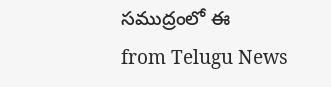సముద్రంలో ఈ
from Telugu News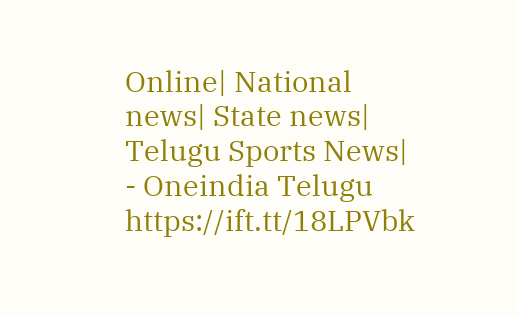Online| National news| State news| Telugu Sports News| - Oneindia Telugu https://ift.tt/18LPVbk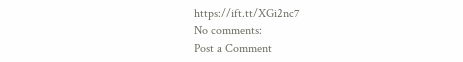https://ift.tt/XGi2nc7
No comments:
Post a Comment